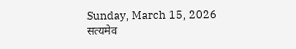Sunday, March 15, 2026
सत्यमेव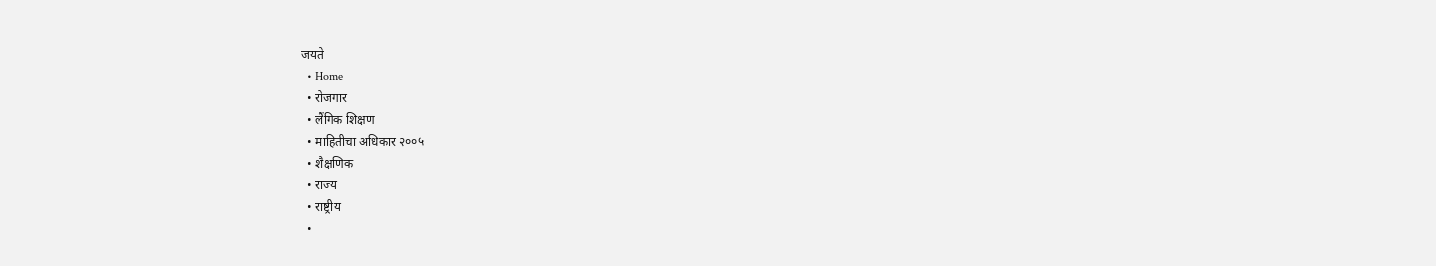जयते
  • Home
  • रोजगार
  • लैंगिक शिक्षण
  • माहितीचा अधिकार २००५
  • शैक्षणिक
  • राज्य
  • राष्ट्रीय
  •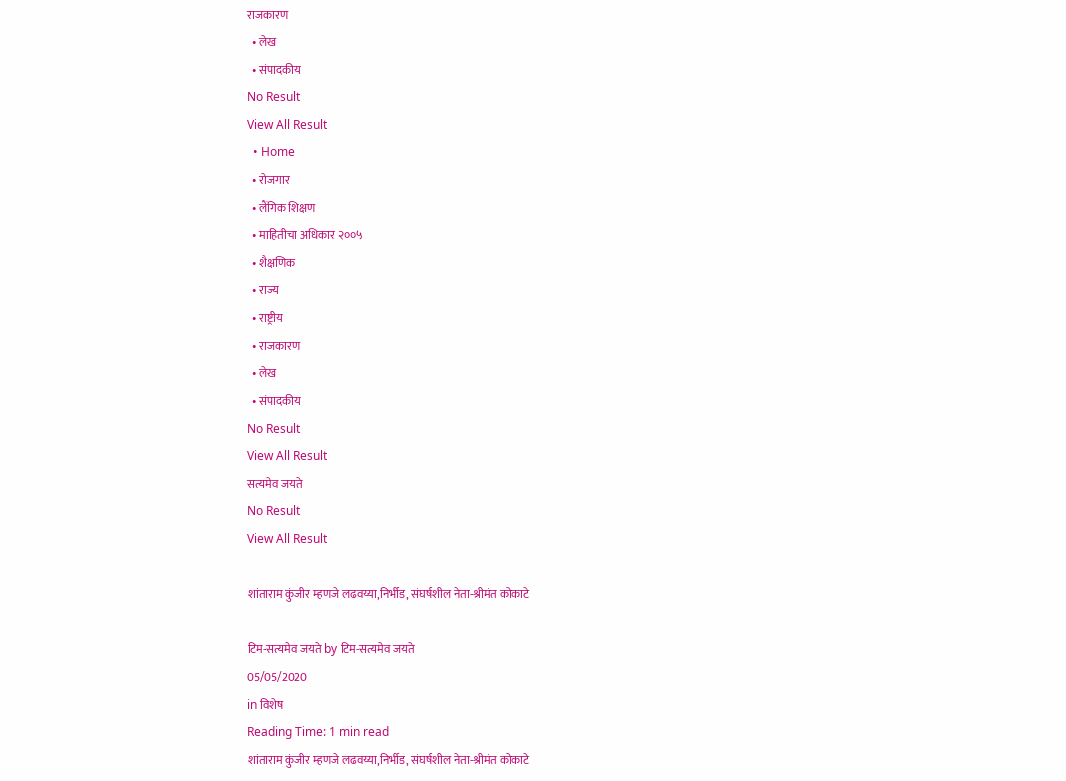राजकारण
  • लेख
  • संपादकीय
No Result
View All Result
  • Home
  • रोजगार
  • लैंगिक शिक्षण
  • माहितीचा अधिकार २००५
  • शैक्षणिक
  • राज्य
  • राष्ट्रीय
  • राजकारण
  • लेख
  • संपादकीय
No Result
View All Result
सत्यमेव जयते
No Result
View All Result

शांताराम कुंजीर म्हणजे लढवय्या,निर्भीड, संघर्षशील नेता-श्रीमंत कोकाटे

टिम-सत्यमेव जयते by टिम-सत्यमेव जयते
05/05/2020
in विशेष
Reading Time: 1 min read
शांताराम कुंजीर म्हणजे लढवय्या,निर्भीड, संघर्षशील नेता-श्रीमंत कोकाटे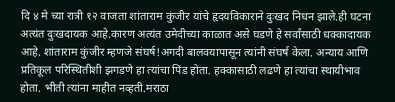दि ४ मे च्या रात्री १२ वाजता शांताराम कुंजीर यांचे हृदयविकाराने दुःखद निधन झाले.ही घटना अत्यंत दुःखदायक आहे.कारण अत्यंत उमेदीच्या काळात असे घडणे हे सर्वांसाठी धक्कादायक आहे. शांताराम कुंजीर म्हणजे संघर्ष!अगदी बालवयापासून त्यांनी संघर्ष केला. अन्याय आणि प्रतिकूल परिस्थितीशी झगडणे हा त्यांचा पिंड होता. हक्कासाठी लढणे हा त्यांचा स्थायीभाव होता. भीती त्यांना माहीत नव्हती.मराठा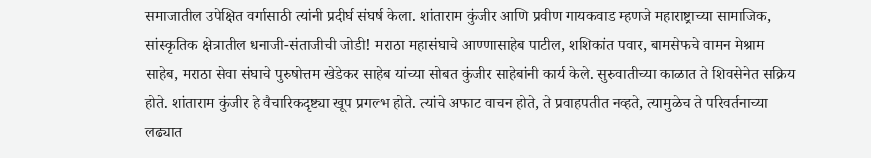समाजातील उपेक्षित वर्गासाठी त्यांनी प्रदीर्घ संघर्ष केला. शांताराम कुंजीर आणि प्रवीण गायकवाड म्हणजे महाराष्ट्राच्या सामाजिक, सांस्कृतिक क्षेत्रातील धनाजी-संताजीची जोडी! मराठा महासंघाचे आण्णासाहेब पाटील, शशिकांत पवार, बामसेफचे वामन मेश्राम साहेब, मराठा सेवा संघाचे पुरुषोत्तम खेडेकर साहेब यांच्या सोबत कुंजीर साहेबांनी कार्य केले. सुरुवातीच्या काळात ते शिवसेनेत सक्रिय होते. शांताराम कुंजीर हे वैचारिकदृष्ट्या खूप प्रगल्भ होते. त्यांचे अफाट वाचन होते, ते प्रवाहपतीत नव्हते, त्यामुळेच ते परिवर्तनाच्या लढ्यात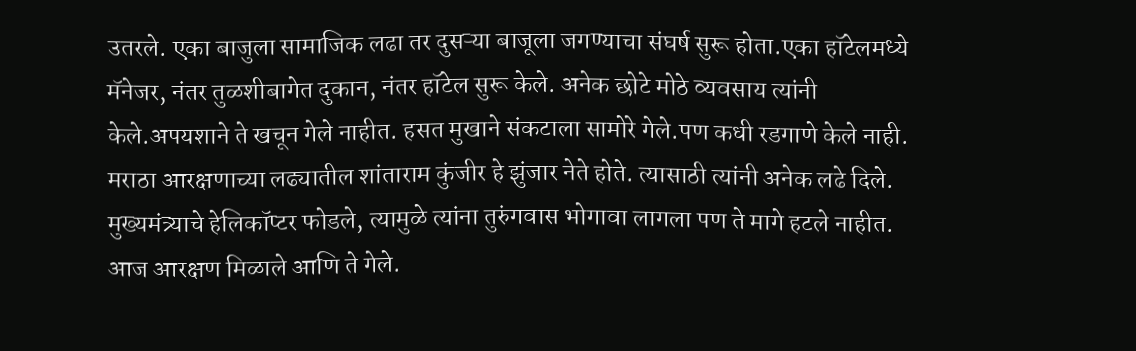उतरले. एका बाजुला सामाजिक लढा तर दुसऱ्या बाजूला जगण्याचा संघर्ष सुरू होता.एका हॉटेलमध्ये मॅनेजर, नंतर तुळशीबागेत दुकान, नंतर हॉटेल सुरू केले. अनेक छोटे मोठे व्यवसाय त्यांनी केले.अपयशाने ते खचून गेले नाहीत. हसत मुखाने संकटाला सामोरे गेले.पण कधी रडगाणे केले नाही. मराठा आरक्षणाच्या लढ्यातील शांताराम कुंजीर हे झुंजार नेते होते. त्यासाठी त्यांनी अनेक लढे दिले. मुख्यमंत्र्याचे हेलिकॉप्टर फोडले, त्यामुळे त्यांना तुरुंगवास भोगावा लागला पण ते मागे हटले नाहीत. आज आरक्षण मिळाले आणि ते गेले.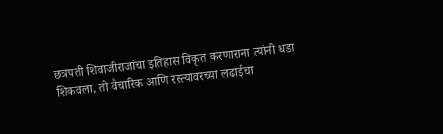छत्रपती शिवाजीराजांचा इतिहास विकृत करणाराना त्यांनी धडा शिकवला, तो वैचारिक आणि रस्त्यावरच्या लढाईचा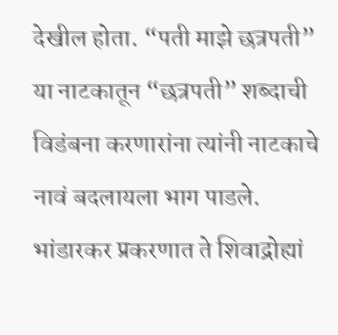देखील होता. “पती माझे छत्रपती” या नाटकातून “छत्रपती” शब्दाची विडंबना करणारांना त्यांनी नाटकाचे नावं बदलायला भाग पाडले. भांडारकर प्रकरणात ते शिवाद्रोह्यां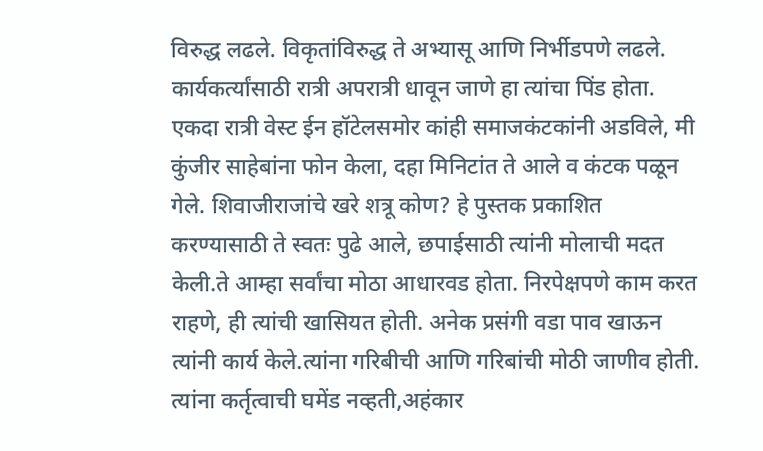विरुद्ध लढले. विकृतांविरुद्ध ते अभ्यासू आणि निर्भीडपणे लढले. कार्यकर्त्यांसाठी रात्री अपरात्री धावून जाणे हा त्यांचा पिंड होता. एकदा रात्री वेस्ट ईन हॉटेलसमोर कांही समाजकंटकांनी अडविले, मी कुंजीर साहेबांना फोन केला, दहा मिनिटांत ते आले व कंटक पळून गेले. शिवाजीराजांचे खरे शत्रू कोण? हे पुस्तक प्रकाशित करण्यासाठी ते स्वतः पुढे आले, छपाईसाठी त्यांनी मोलाची मदत केली.ते आम्हा सर्वांचा मोठा आधारवड होता. निरपेक्षपणे काम करत राहणे, ही त्यांची खासियत होती. अनेक प्रसंगी वडा पाव खाऊन त्यांनी कार्य केले.त्यांना गरिबीची आणि गरिबांची मोठी जाणीव होती. त्यांना कर्तृत्वाची घमेंड नव्हती,अहंकार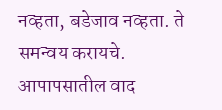नव्हता, बडेजाव नव्हता. ते समन्वय करायचे. आपापसातील वाद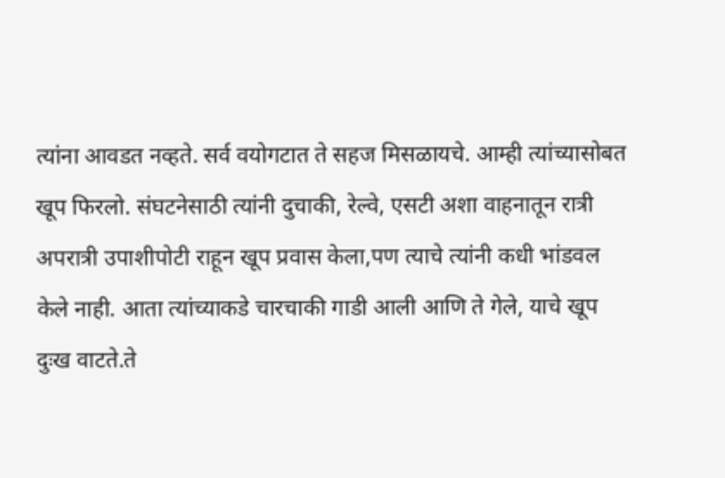त्यांना आवडत नव्हते. सर्व वयोगटात ते सहज मिसळायचे. आम्ही त्यांच्यासोबत खूप फिरलो. संघटनेसाठी त्यांनी दुचाकी, रेल्वे, एसटी अशा वाहनातून रात्री अपरात्री उपाशीपोटी राहून खूप प्रवास केला,पण त्याचे त्यांनी कधी भांडवल केले नाही. आता त्यांच्याकडे चारचाकी गाडी आली आणि ते गेले, याचे खूप दुःख वाटते.ते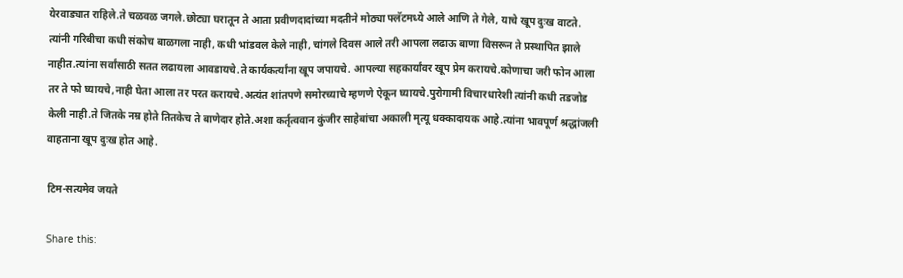येरवाड्यात राहिले.ते चळवळ जगले.छोट्या घरातून ते आता प्रवीणदादांच्या मदतीने मोठ्या फ्लॅटमध्ये आले आणि ते गेले, याचे खूप दुःख वाटते. त्यांनी गरिबीचा कधी संकोच बाळगला नाही, कधी भांडवल केले नाही, चांगले दिवस आले तरी आपला लढाऊ बाणा विसरून ते प्रस्थापित झाले नाहीत.त्यांना सर्वांसाठी सतत लढायला आवडायचे.ते कार्यकर्त्यांना खूप जपायचे. आपल्या सहकार्यांवर खूप प्रेम करायचे.कोणाचा जरी फोन आला तर ते फो घ्यायचे,नाही घेता आला तर परत करायचे.अत्यंत शांतपणे समोरच्याचे म्हणणे ऐकून घ्यायचे.पुरोगामी विचारधारेशी त्यांनी कधी तडजोड केली नाही.ते जितके नम्र होते तितकेच ते बाणेदार होते.अशा कर्तृत्ववान कुंजीर साहेबांचा अकाली मृत्यू धक्कादायक आहे.त्यांना भावपूर्ण श्रद्धांजली वाहताना खूप दुःख होत आहे.

टिम-सत्यमेव जयते

Share this: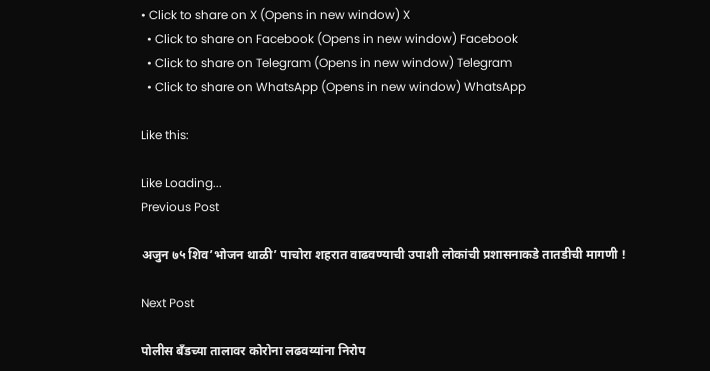• Click to share on X (Opens in new window) X
  • Click to share on Facebook (Opens in new window) Facebook
  • Click to share on Telegram (Opens in new window) Telegram
  • Click to share on WhatsApp (Opens in new window) WhatsApp

Like this:

Like Loading...
Previous Post

अजुन ७५ शिव’भोजन थाळी’ पाचोरा शहरात वाढवण्याची उपाशी लोकांची प्रशासनाकडे तातडीची मागणी !

Next Post

पोलीस बँडच्या तालावर कोरोना लढवय्यांना निरोप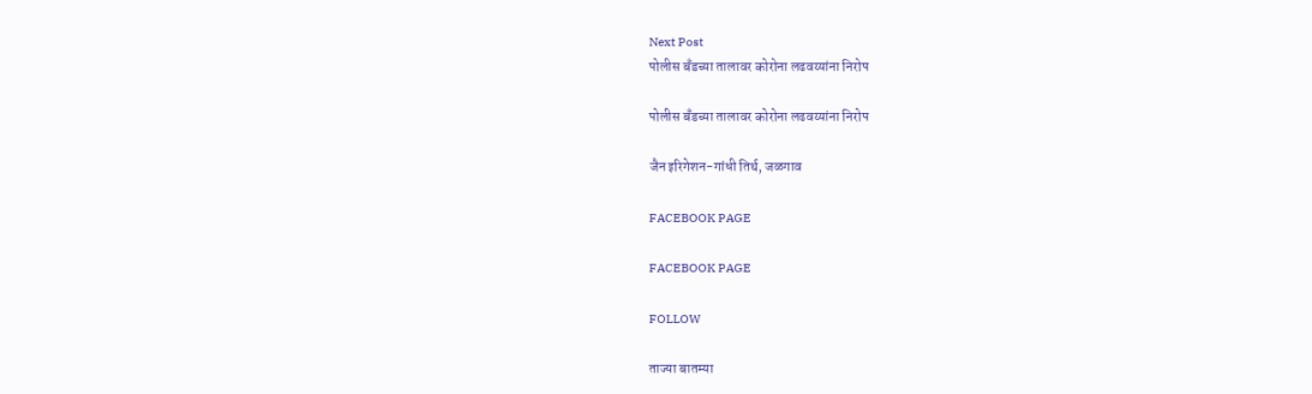Next Post
पोलीस बँडच्या तालावर कोरोना लढवय्यांना निरोप

पोलीस बँडच्या तालावर कोरोना लढवय्यांना निरोप

जैन इरिगेशन-गांधी तिर्थ, जळगाव

FACEBOOK PAGE

FACEBOOK PAGE

FOLLOW

ताज्या बातम्या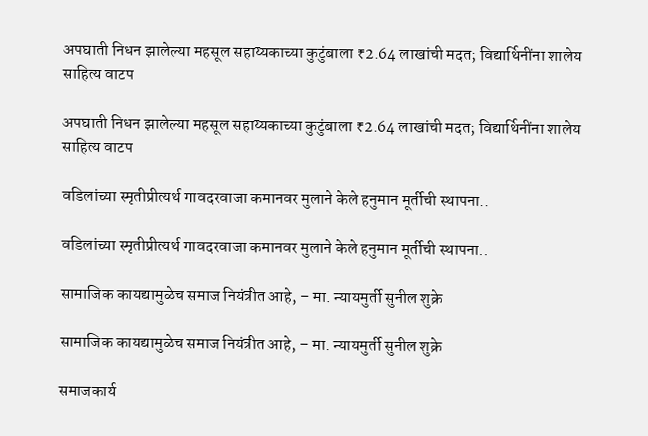अपघाती निधन झालेल्या महसूल सहाय्यकाच्या कुटुंबाला ₹2.64 लाखांची मदत; विद्यार्थिनींना शालेय साहित्य वाटप

अपघाती निधन झालेल्या महसूल सहाय्यकाच्या कुटुंबाला ₹2.64 लाखांची मदत; विद्यार्थिनींना शालेय साहित्य वाटप

वडिलांच्या स्मृतीप्रीत्यर्थ गावदरवाजा कमानवर मुलाने केले हनुमान मूर्तीची स्थापना..

वडिलांच्या स्मृतीप्रीत्यर्थ गावदरवाजा कमानवर मुलाने केले हनुमान मूर्तीची स्थापना..

सामाजिक कायद्यामुळेच समाज नियंत्रीत आहे, – मा. न्यायमुर्ती सुनील शुक्रे

सामाजिक कायद्यामुळेच समाज नियंत्रीत आहे, – मा. न्यायमुर्ती सुनील शुक्रे

समाजकार्य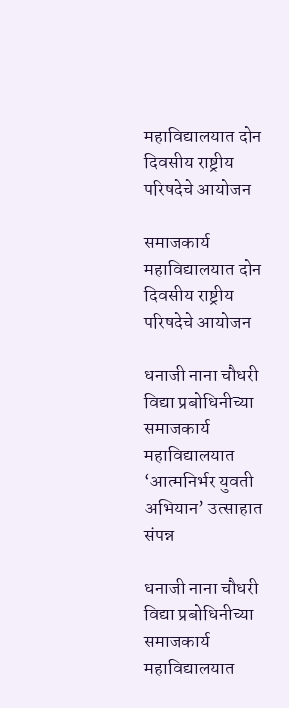महाविद्यालयात दोन दिवसीय राष्ट्रीय परिषदेचे आयोजन

समाजकार्य महाविद्यालयात दोन दिवसीय राष्ट्रीय परिषदेचे आयोजन

धनाजी नाना चौधरी विद्या प्रबोधिनीच्या समाजकार्य महाविद्यालयात ‘आत्मनिर्भर युवती अभियान’ उत्साहात संपन्न

धनाजी नाना चौधरी विद्या प्रबोधिनीच्या समाजकार्य महाविद्यालयात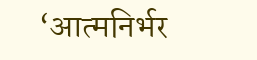‘आत्मनिर्भर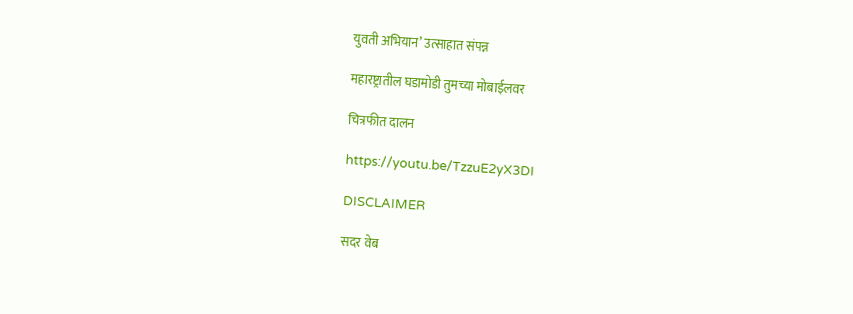युवती अभियान’ उत्साहात संपन्न

महारष्ट्रातील घडामोडी तुमच्या मोबाईलवर

चित्रफीत दालन

https://youtu.be/TzzuE2yX3DI

DISCLAIMER

सदर वेब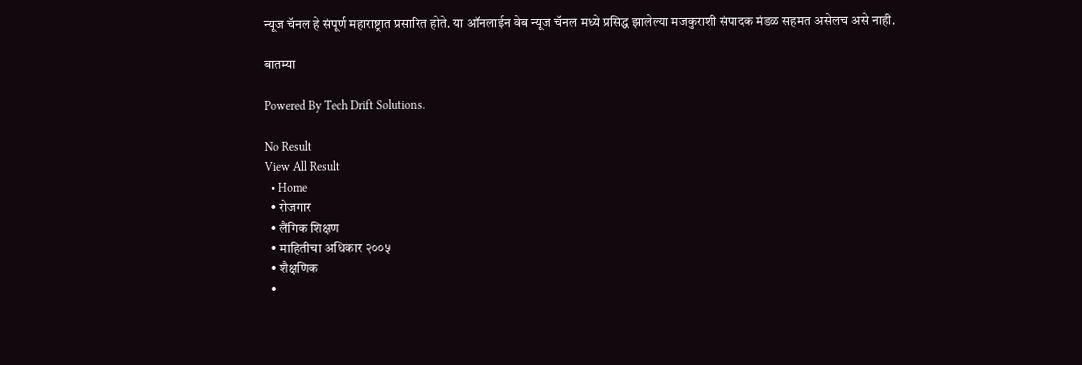न्यूज चॅनल हे संपूर्ण महाराष्ट्रात प्रसारित होते. या ऑनलाईन वेब न्यूज चॅनल मध्ये प्रसिद्ध झालेल्या मजकुराशी संपादक मंडळ सहमत असेलच असे नाही.

बातम्या

Powered By Tech Drift Solutions.

No Result
View All Result
  • Home
  • रोजगार
  • लैंगिक शिक्षण
  • माहितीचा अधिकार २००५
  • शैक्षणिक
  •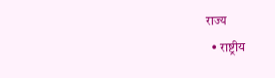राज्य
  • राष्ट्रीय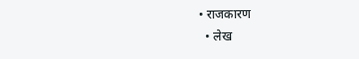• राजकारण
  • लेख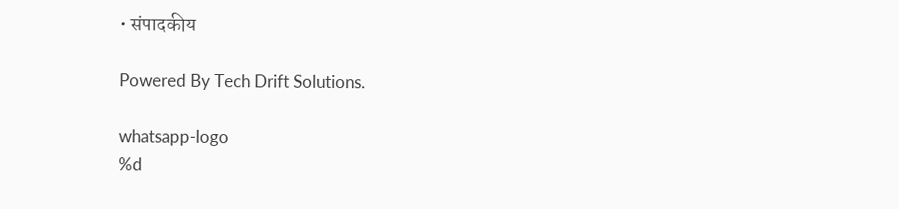• संपादकीय

Powered By Tech Drift Solutions.

whatsapp-logo
%d